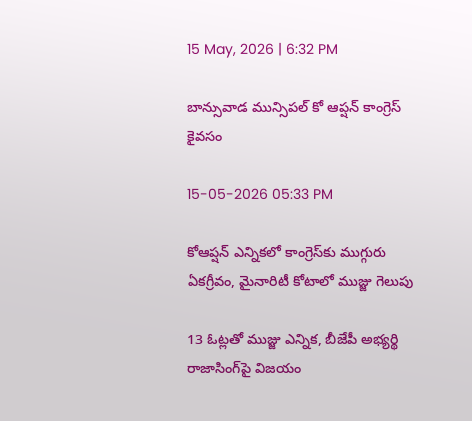15 May, 2026 | 6:32 PM

బాన్సువాడ మున్సిపల్ కో ఆప్షన్ కాంగ్రెస్ కైవసం

15-05-2026 05:33 PM

కోఆప్షన్ ఎన్నికలో కాంగ్రెస్‌కు ముగ్గురు ఏకగ్రీవం, మైనారిటీ కోటాలో ముజ్జు గెలుపు

13 ఓట్లతో ముజ్జు ఎన్నిక, బీజేపీ అభ్యర్థి రాజాసింగ్‌పై విజయం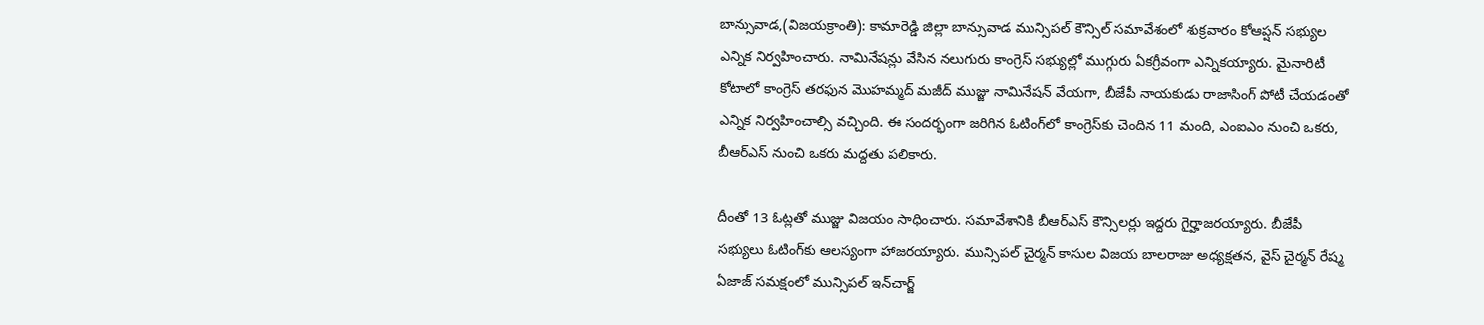బాన్సువాడ,(విజయక్రాంతి): కామారెడ్డి జిల్లా బాన్సువాడ మున్సిపల్ కౌన్సిల్ సమావేశంలో శుక్రవారం కోఆప్షన్ సభ్యుల ఎన్నిక నిర్వహించారు. నామినేషన్లు వేసిన నలుగురు కాంగ్రెస్ సభ్యుల్లో ముగ్గురు ఏకగ్రీవంగా ఎన్నికయ్యారు. మైనారిటీ కోటాలో కాంగ్రెస్ తరఫున మొహమ్మద్ మజీద్ ముజ్జు నామినేషన్ వేయగా, బీజేపీ నాయకుడు రాజాసింగ్ పోటీ చేయడంతో ఎన్నిక నిర్వహించాల్సి వచ్చింది. ఈ సందర్భంగా జరిగిన ఓటింగ్‌లో కాంగ్రెస్‌కు చెందిన 11 మంది, ఎంఐఎం నుంచి ఒకరు, బీఆర్ఎస్ నుంచి ఒకరు మద్దతు పలికారు.

దీంతో 13 ఓట్లతో ముజ్జు విజయం సాధించారు. సమావేశానికి బీఆర్ఎస్ కౌన్సిలర్లు ఇద్దరు గైర్హాజరయ్యారు. బీజేపీ సభ్యులు ఓటింగ్‌కు ఆలస్యంగా హాజరయ్యారు. మున్సిపల్ చైర్మన్ కాసుల విజయ బాలరాజు అధ్యక్షతన, వైస్ చైర్మన్ రేష్మ ఏజాజ్ సమక్షంలో మున్సిపల్ ఇన్‌చార్జ్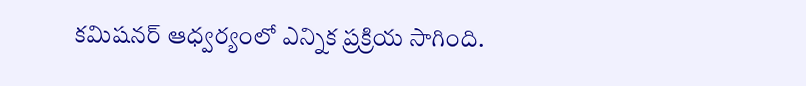కమిషనర్ ఆధ్వర్యంలో ఎన్నిక ప్రక్రియ సాగింది.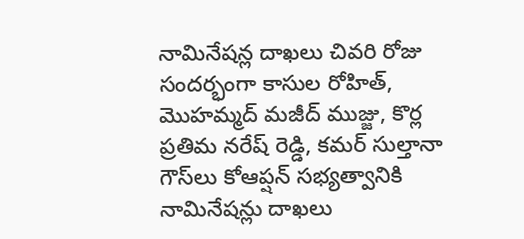నామినేషన్ల దాఖలు చివరి రోజు సందర్భంగా కాసుల రోహిత్, మొహమ్మద్ మజీద్ ముజ్జు, కొర్ల ప్రతిమ నరేష్ రెడ్డి, కమర్ సుల్తానా గౌస్‌లు కోఆప్షన్ సభ్యత్వానికి నామినేషన్లు దాఖలు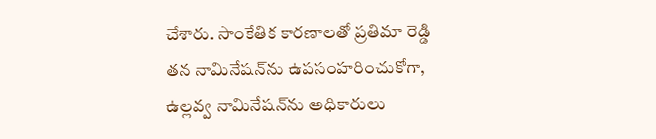చేశారు. సాంకేతిక కారణాలతో ప్రతిమా రెడ్డి తన నామినేషన్‌ను ఉపసంహరించుకోగా, ఉల్లవ్వ నామినేషన్‌ను అధికారులు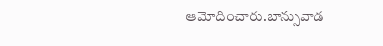ఆమోదించారు.బాన్సువాడ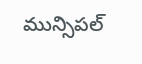మున్సిపల్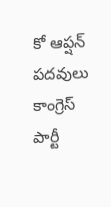కో ఆప్షన్ పదవులు కాంగ్రెస్ పార్టీ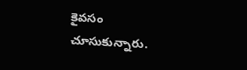కైవసం చూసుకున్నారు.